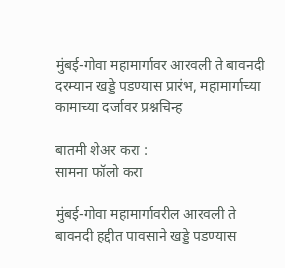मुंबई-गोवा महामार्गावर आरवली ते बावनदी दरम्यान खड्डे पडण्यास प्रारंभ, महामार्गाच्या कामाच्या दर्जावर प्रश्नचिन्ह

बातमी शेअर करा :
सामना फॉलो करा

मुंबई-गोवा महामार्गावरील आरवली ते बावनदी हद्दीत पावसाने खड्डे पडण्यास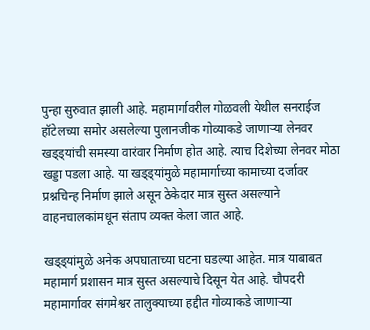पुन्हा सुरुवात झाली आहे. महामार्गावरील गोळवली येथील सनराईज हॉटेलच्या समोर असलेल्या पुलानजीक गोव्याकडे जाणाऱ्या लेनवर खड्ड्यांची समस्या वारंवार निर्माण होत आहे. त्याच दिशेच्या लेनवर मोठा खड्डा पडला आहे. या खड्ड्यांमुळे महामार्गाच्या कामाच्या दर्जावर प्रश्नचिन्ह निर्माण झाले असून ठेकेदार मात्र सुस्त असल्याने वाहनचालकांमधून संताप व्यक्त केला जात आहे.

खड्ड्यांमुळे अनेक अपघाताच्या घटना घडल्या आहेत. मात्र याबाबत महामार्ग प्रशासन मात्र सुस्त असल्याचे दिसून येत आहे. चौपदरी महामार्गावर संगमेश्वर तालुक्याच्या हद्दीत गोव्याकडे जाणाऱ्या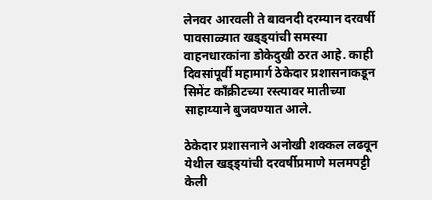लेनवर आरवली ते बावनदी दरम्यान दरवर्षी पावसाळ्यात खड्ड्यांची समस्या वाहनधारकांना डोकेदुखी ठरत आहे. काही दिवसांपूर्वी महामार्ग ठेकेदार प्रशासनाकडून सिमेंट काँक्रीटच्या रस्त्यावर मातीच्या साहाय्याने बुजवण्यात आले.

ठेकेदार प्रशासनाने अनोखी शक्कल लढवून येथील खड्ड्यांची दरवर्षीप्रमाणे मलमपट्टी केली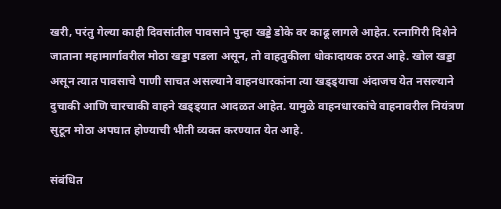खरी, परंतु गेल्या काही दिवसांतील पावसाने पुन्हा खड्डे डोके वर काढू लागले आहेत. रत्नागिरी दिशेने जाताना महामार्गावरील मोठा खड्डा पडला असून, तो वाहतुकीला धोकादायक ठरत आहे. खोल खड्डा असून त्यात पावसाचे पाणी साचत असल्याने वाहनधारकांना त्या खड्ड्याचा अंदाजच येत नसल्याने दुचाकी आणि चारचाकी वाहने खड्ड्यात आदळत आहेत. यामुळे वाहनधारकांचे वाहनावरील नियंत्रण सुटून मोठा अपघात होण्याची भीती व्यक्त करण्यात येत आहे.

संबंधित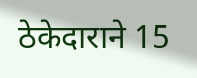ठेकेदाराने 15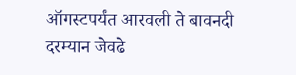ऑगस्टपर्यंत आरवली ते बावनदी दरम्यान जेवढे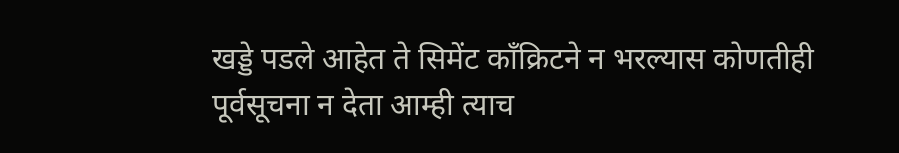खड्डे पडले आहेत ते सिमेंट कॉंक्रिटने न भरल्यास कोणतीही पूर्वसूचना न देता आम्ही त्याच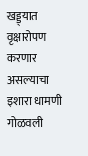खड्ड्यात वृक्षारोपण करणार असल्याचा इशारा धामणी गोळवली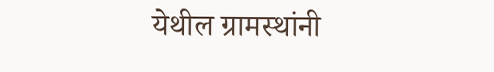येथील ग्रामस्थांनी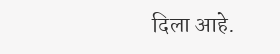दिला आहे.